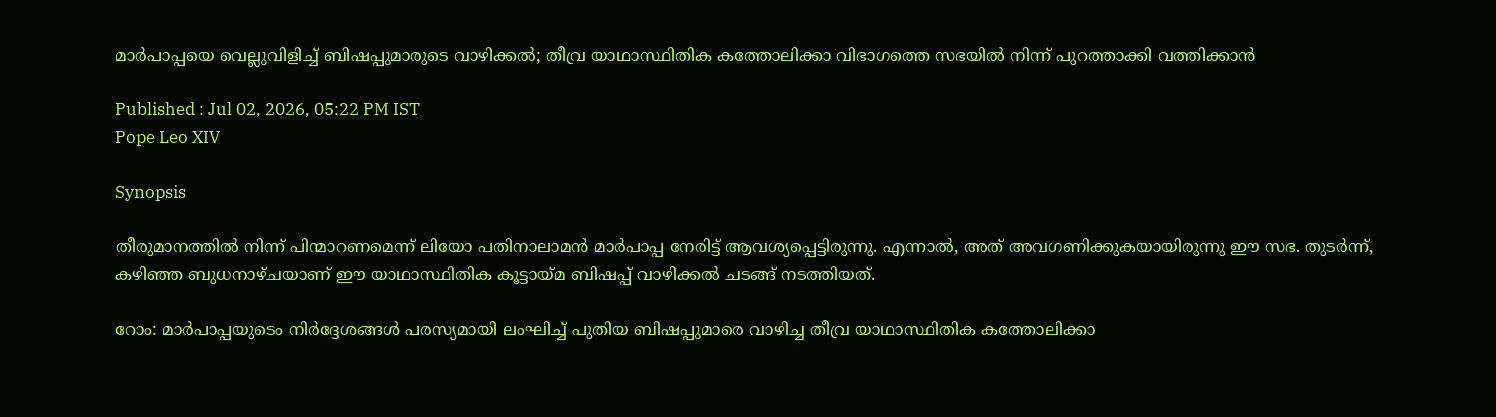മാര്‍പാപ്പയെ വെല്ലുവിളിച്ച് ബിഷപ്പുമാരുടെ വാഴിക്കല്‍; തീവ്ര യാഥാസ്ഥിതിക കത്തോലിക്കാ വിഭാഗത്തെ സഭയില്‍ നിന്ന് പുറത്താക്കി വത്തിക്കാന്‍

Published : Jul 02, 2026, 05:22 PM IST
Pope Leo XIV

Synopsis

തീരുമാനത്തില്‍ നിന്ന് പിന്മാറണമെന്ന് ലിയോ പതിനാലാമന്‍ മാര്‍പാപ്പ നേരിട്ട് ആവശ്യപ്പെട്ടിരുന്നു. എന്നാല്‍, അത് അവഗണിക്കുകയായിരുന്നു ഈ സഭ. തുടര്‍ന്ന്, കഴിഞ്ഞ ബുധനാഴ്ചയാണ് ഈ യാഥാസ്ഥിതിക കൂട്ടായ്മ ബിഷപ്പ് വാഴിക്കല്‍ ചടങ്ങ് നടത്തിയത്.

റോം: മാര്‍പാപ്പയുടെം നിര്‍ദ്ദേശങ്ങള്‍ പരസ്യമായി ലംഘിച്ച് പുതിയ ബിഷപ്പുമാരെ വാഴിച്ച തീവ്ര യാഥാസ്ഥിതിക കത്തോലിക്കാ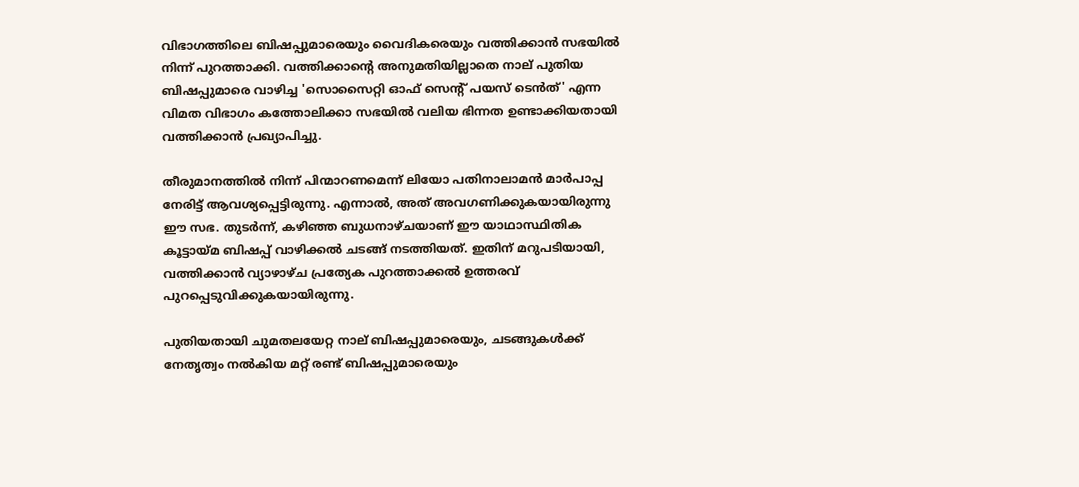വിഭാഗത്തിലെ ബിഷപ്പുമാരെയും വൈദികരെയും വത്തിക്കാന്‍ സഭയില്‍ നിന്ന് പുറത്താക്കി. വത്തിക്കാന്റെ അനുമതിയില്ലാതെ നാല് പുതിയ ബിഷപ്പുമാരെ വാഴിച്ച 'സൊസൈറ്റി ഓഫ് സെന്റ് പയസ് ടെന്‍ത്' എന്ന വിമത വിഭാഗം കത്തോലിക്കാ സഭയില്‍ വലിയ ഭിന്നത ഉണ്ടാക്കിയതായി വത്തിക്കാന്‍ പ്രഖ്യാപിച്ചു.

തീരുമാനത്തില്‍ നിന്ന് പിന്മാറണമെന്ന് ലിയോ പതിനാലാമന്‍ മാര്‍പാപ്പ നേരിട്ട് ആവശ്യപ്പെട്ടിരുന്നു. എന്നാല്‍, അത് അവഗണിക്കുകയായിരുന്നു ഈ സഭ. തുടര്‍ന്ന്, കഴിഞ്ഞ ബുധനാഴ്ചയാണ് ഈ യാഥാസ്ഥിതിക കൂട്ടായ്മ ബിഷപ്പ് വാഴിക്കല്‍ ചടങ്ങ് നടത്തിയത്. ഇതിന് മറുപടിയായി, വത്തിക്കാന്‍ വ്യാഴാഴ്ച പ്രത്യേക പുറത്താക്കല്‍ ഉത്തരവ് പുറപ്പെടുവിക്കുകയായിരുന്നു.

പുതിയതായി ചുമതലയേറ്റ നാല് ബിഷപ്പുമാരെയും, ചടങ്ങുകള്‍ക്ക് നേതൃത്വം നല്‍കിയ മറ്റ് രണ്ട് ബിഷപ്പുമാരെയും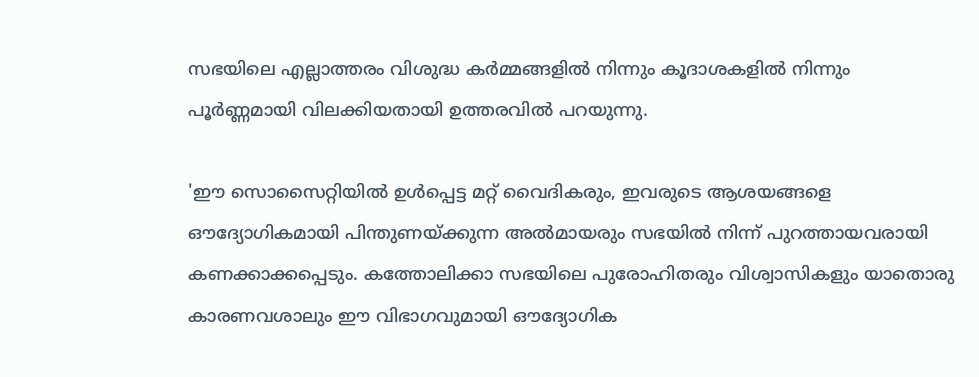സഭയിലെ എല്ലാത്തരം വിശുദ്ധ കര്‍മ്മങ്ങളില്‍ നിന്നും കൂദാശകളില്‍ നിന്നും പൂര്‍ണ്ണമായി വിലക്കിയതായി ഉത്തരവില്‍ പറയുന്നു.

'ഈ സൊസൈറ്റിയില്‍ ഉള്‍പ്പെട്ട മറ്റ് വൈദികരും, ഇവരുടെ ആശയങ്ങളെ ഔദ്യോഗികമായി പിന്തുണയ്ക്കുന്ന അല്‍മായരും സഭയില്‍ നിന്ന് പുറത്തായവരായി കണക്കാക്കപ്പെടും. കത്തോലിക്കാ സഭയിലെ പുരോഹിതരും വിശ്വാസികളും യാതൊരു കാരണവശാലും ഈ വിഭാഗവുമായി ഔദ്യോഗിക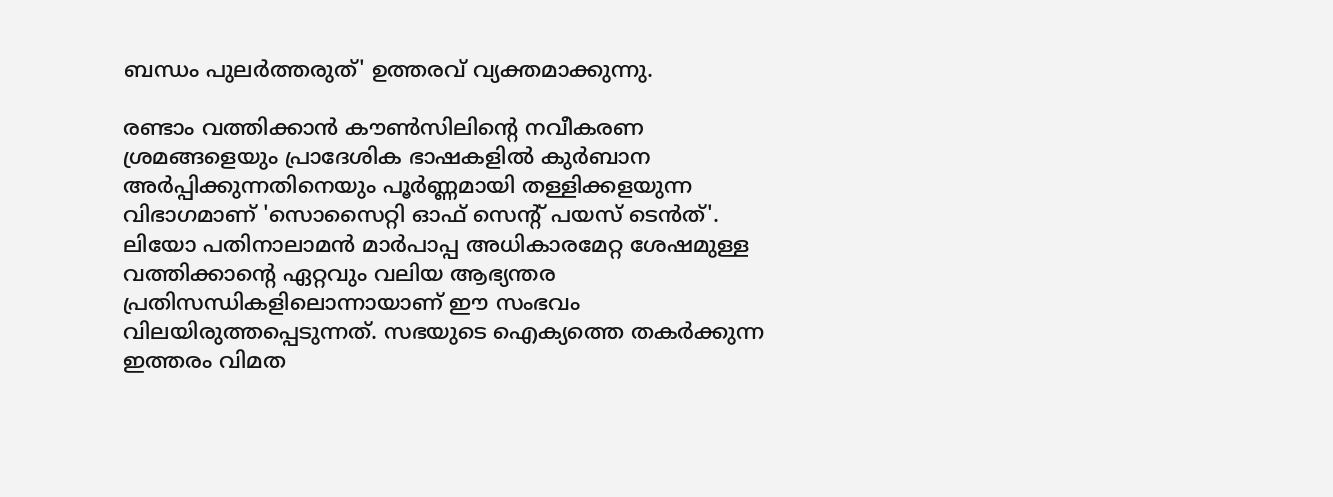ബന്ധം പുലര്‍ത്തരുത്' ഉത്തരവ് വ്യക്തമാക്കുന്നു.

രണ്ടാം വത്തിക്കാന്‍ കൗണ്‍സിലിന്റെ നവീകരണ ശ്രമങ്ങളെയും പ്രാദേശിക ഭാഷകളില്‍ കുര്‍ബാന അര്‍പ്പിക്കുന്നതിനെയും പൂര്‍ണ്ണമായി തള്ളിക്കളയുന്ന വിഭാഗമാണ് 'സൊസൈറ്റി ഓഫ് സെന്റ് പയസ് ടെന്‍ത്'. ലിയോ പതിനാലാമന്‍ മാര്‍പാപ്പ അധികാരമേറ്റ ശേഷമുള്ള വത്തിക്കാന്റെ ഏറ്റവും വലിയ ആഭ്യന്തര പ്രതിസന്ധികളിലൊന്നായാണ് ഈ സംഭവം വിലയിരുത്തപ്പെടുന്നത്. സഭയുടെ ഐക്യത്തെ തകര്‍ക്കുന്ന ഇത്തരം വിമത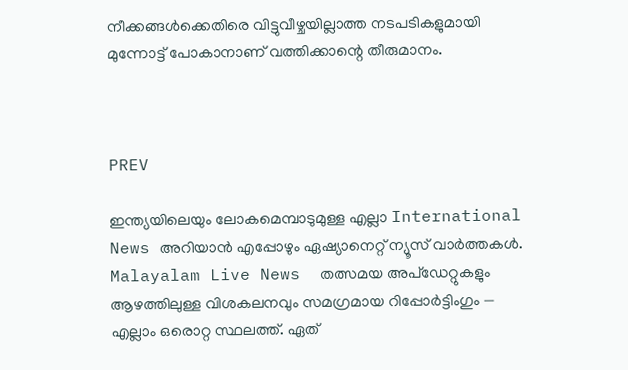നീക്കങ്ങള്‍ക്കെതിരെ വിട്ടുവീഴ്ചയില്ലാത്ത നടപടികളുമായി മുന്നോട്ട് പോകാനാണ് വത്തിക്കാന്റെ തീരുമാനം.



PREV

ഇന്ത്യയിലെയും ലോകമെമ്പാടുമുള്ള എല്ലാ International News അറിയാൻ എപ്പോഴും ഏഷ്യാനെറ്റ് ന്യൂസ് വാർത്തകൾ. Malayalam Live News  തത്സമയ അപ്‌ഡേറ്റുകളും ആഴത്തിലുള്ള വിശകലനവും സമഗ്രമായ റിപ്പോർട്ടിംഗും — എല്ലാം ഒരൊറ്റ സ്ഥലത്ത്. ഏത്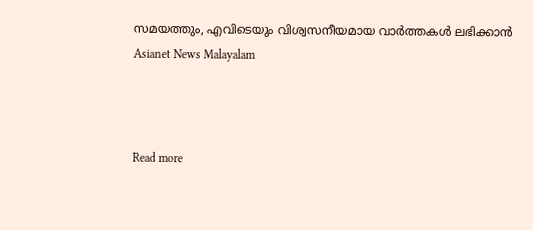സമയത്തും, എവിടെയും വിശ്വസനീയമായ വാർത്തകൾ ലഭിക്കാൻ Asianet News Malayalam



Read more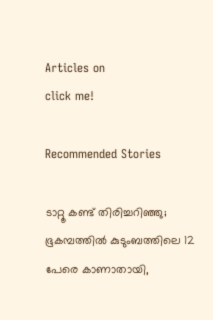Articles on
click me!

Recommended Stories

ടാറ്റൂ കണ്ട് തിരിച്ചറിഞ്ഞു; ഭൂകമ്പത്തില്‍ കുടുംബത്തിലെ 12 പേരെ കാണാതായി,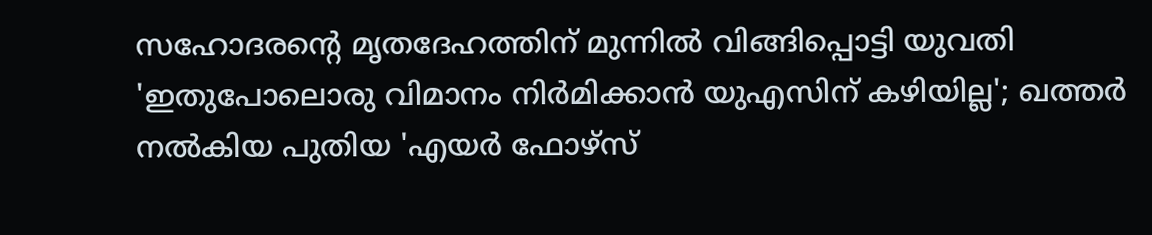സഹോദരന്റെ മൃതദേഹത്തിന് മുന്നില്‍ വിങ്ങിപ്പൊട്ടി യുവതി
'ഇതുപോലൊരു വിമാനം നിര്‍മിക്കാന്‍ യുഎസിന് കഴിയില്ല'; ഖത്തര്‍ നല്‍കിയ പുതിയ 'എയര്‍ ഫോഴ്‌സ്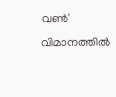വണ്‍' വിമാനത്തില്‍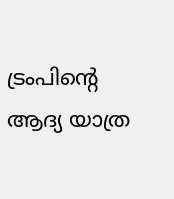ട്രംപിന്റെ ആദ്യ യാത്ര